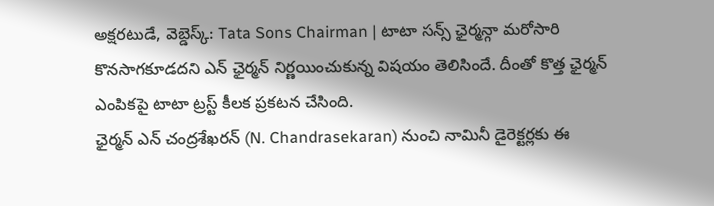అక్షరటుడే, వెబ్డెస్క్: Tata Sons Chairman | టాటా సన్స్ ఛైర్మన్గా మరోసారి కొనసాగకూడదని ఎన్ ఛైర్మన్ నిర్ణయించుకున్న విషయం తెలిసిందే. దీంతో కొత్త ఛైర్మన్ ఎంపికపై టాటా ట్రస్ట్ కీలక ప్రకటన చేసింది.
ఛైర్మన్ ఎన్ చంద్రశేఖరన్ (N. Chandrasekaran) నుంచి నామినీ డైరెక్టర్లకు ఈ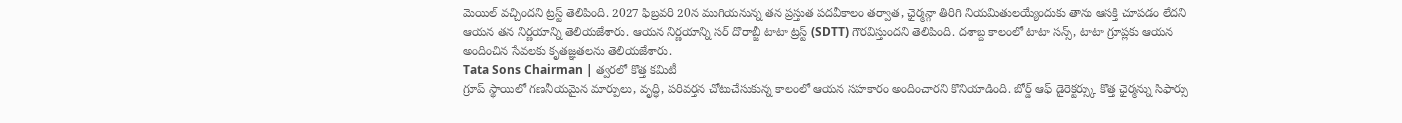మెయిల్ వచ్చిందని ట్రస్ట్ తెలిపింది. 2027 ఫిబ్రవరి 20న ముగియనున్న తన ప్రస్తుత పదవీకాలం తర్వాత, ఛైర్మన్గా తిరిగి నియమితులయ్యేందుకు తాను ఆసక్తి చూపడం లేదని ఆయన తన నిర్ణయాన్ని తెలియజేశారు. ఆయన నిర్ణయాన్ని సర్ దొరాబ్జీ టాటా ట్రస్ట్ (SDTT) గౌరవిస్తుందని తెలిపింది. దశాబ్ద కాలంలో టాటా సన్స్, టాటా గ్రూప్లకు ఆయన అందించిన సేవలకు కృతజ్ఞతలను తెలియజేశారు.
Tata Sons Chairman | త్వరలో కొత్త కమిటీ
గ్రూప్ స్థాయిలో గణనీయమైన మార్పులు, వృద్ధి, పరివర్తన చోటుచేసుకున్న కాలంలో ఆయన సహకారం అందించారని కొనియాడింది. బోర్డ్ ఆఫ్ డైరెక్టర్స్కు కొత్త ఛైర్మన్ను సిఫార్సు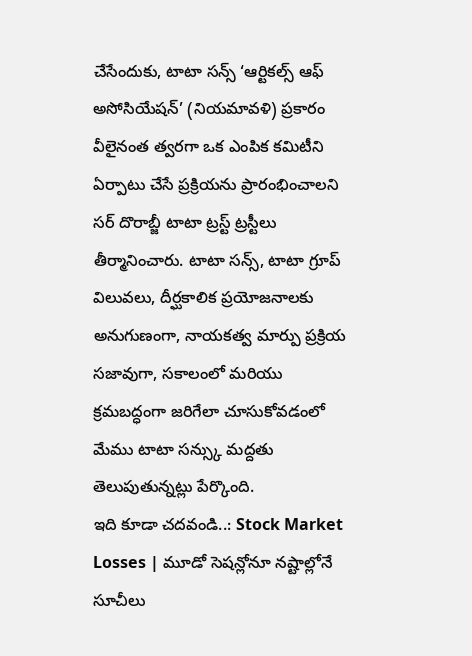చేసేందుకు, టాటా సన్స్ ‘ఆర్టికల్స్ ఆఫ్ అసోసియేషన్’ (నియమావళి) ప్రకారం వీలైనంత త్వరగా ఒక ఎంపిక కమిటీని ఏర్పాటు చేసే ప్రక్రియను ప్రారంభించాలని సర్ దొరాబ్జీ టాటా ట్రస్ట్ ట్రస్టీలు తీర్మానించారు. టాటా సన్స్, టాటా గ్రూప్ విలువలు, దీర్ఘకాలిక ప్రయోజనాలకు అనుగుణంగా, నాయకత్వ మార్పు ప్రక్రియ సజావుగా, సకాలంలో మరియు క్రమబద్ధంగా జరిగేలా చూసుకోవడంలో మేము టాటా సన్స్కు మద్దతు తెలుపుతున్నట్లు పేర్కొంది.
ఇది కూడా చదవండి..: Stock Market Losses | మూడో సెషన్లోనూ నష్టాల్లోనే సూచీలు